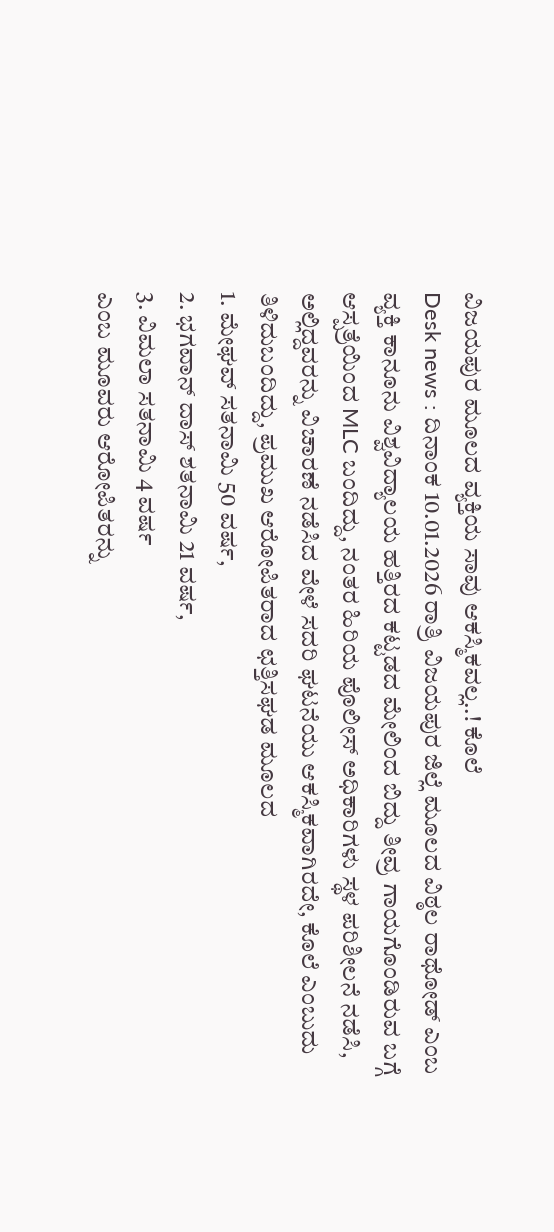ವಿಜಯಪುರ ಮೂಲದ ವ್ಯಕ್ತಿಯ ಸಾವು ಆಕಸ್ಮಿಕವಲ್ಲ..! ಕೊಲೆ
Desk news : ದಿನಾಂಕ 10.01.2026 ರಾತ್ರಿ ವಿಜಯಪುರ ಜಿಲ್ಲೆ ಮೂಲದ ವಿಠ್ಠಲ ರಾಥೋಡ್ ಎಂಬ ವ್ಯಕ್ತಿ ಕಾನೂನು ವಿಶ್ವವಿದ್ಯಾಲಯ ಹತ್ತಿರದ ಕಟ್ಟಡದ ಮೇಲಿಂದ ಬಿದ್ದು ತೀವ್ರ ಗಾಯಗೊಂಡಿರುವ ಬಗ್ಗೆ ಆಸ್ಪತ್ರೆಯಿಂದ MLC ಬಂದಿದ್ದು, ನಂತರ ಹಿರಿಯ ಪೊಲೀಸ್ ಅಧಿಕಾರಿಗಳು ಸ್ಥಳ ಪರಿಶೀಲನೆ ನಡೆಸಿ, ಅಲ್ಲಿದ್ದವರನ್ನು ವಿಚಾರಣೆ ನಡೆಸಿದ ವೇಳೆ ಸದರಿ ಘಟನೆಯು ಆಕಸ್ಮಿಕವಾಗಿರದೇ, ಕೊಲೆ ಎಂಬುದು ತಿಳಿದುಬಂದಿದ್ದು, ಪ್ರಮುಖ ಆರೋಪಿತರಾದ ಛತ್ತಿಸಘಡ ಮೂಲದ
1. ಮೇಘವ್ ಸತನಾಮಿ 50 ವರ್ಷ,
2. ಭಗವಾನ್ ದಾಸ್ ಶತನಾಮಿ 21 ವರ್ಷ,
3. ವಿಮಲಾ ಸತನಾಮಿ 4 ವರ್ಷ
ಎಂಬ ಮೂವರು ಆರೋಪಿತರನ್ನು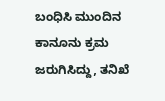ಬಂಧಿಸಿ ಮುಂದಿನ ಕಾನೂನು ಕ್ರಮ ಜರುಗಿಸಿದ್ದು, ತನಿಖೆ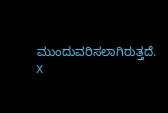ಮುಂದುವರಿಸಲಾಗಿರುತ್ತದೆ.
X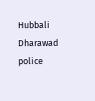Hubbali Dharawad police